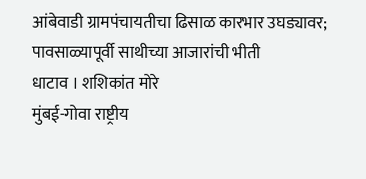आंबेवाडी ग्रामपंचायतीचा ढिसाळ कारभार उघड्यावर; पावसाळ्यापूर्वी साथीच्या आजारांची भीती
धाटाव । शशिकांत मोरे
मुंबई-गोवा राष्ट्रीय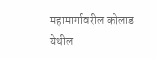महामार्गावरील कोलाड येथील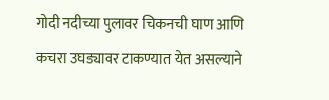गोदी नदीच्या पुलावर चिकनची घाण आणि कचरा उघड्यावर टाकण्यात येत असल्याने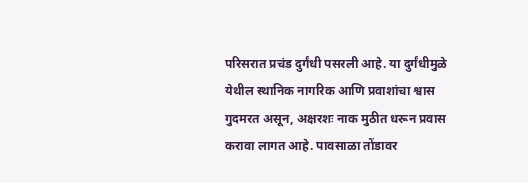परिसरात प्रचंड दुर्गंधी पसरली आहे. या दुर्गंधीमुळे येथील स्थानिक नागरिक आणि प्रवाशांचा श्वास गुदमरत असून, अक्षरशः नाक मुठीत धरून प्रवास करावा लागत आहे. पावसाळा तोंडावर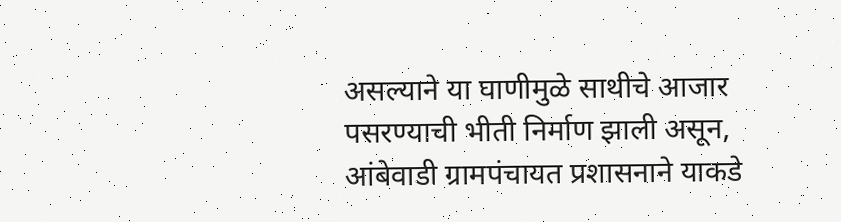असल्याने या घाणीमुळे साथीचे आजार पसरण्याची भीती निर्माण झाली असून, आंबेवाडी ग्रामपंचायत प्रशासनाने याकडे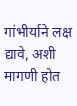गांभीर्याने लक्ष द्यावे, अशी मागणी होत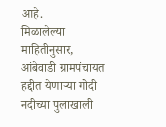आहे.
मिळालेल्या माहितीनुसार, आंबेवाडी ग्रामपंचायत हद्दीत येणाऱ्या गोदी नदीच्या पुलाखाली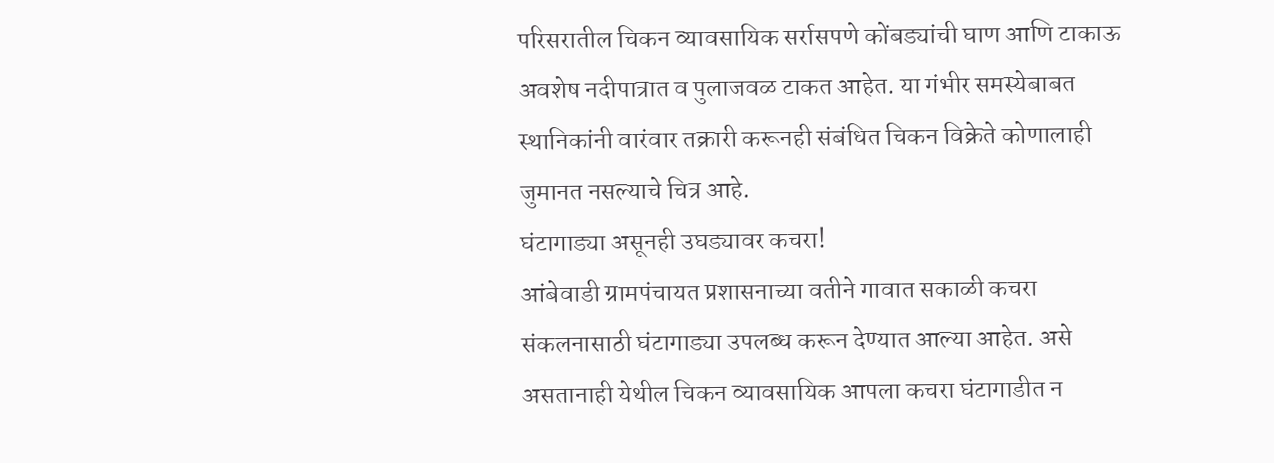परिसरातील चिकन व्यावसायिक सर्रासपणे कोंबड्यांची घाण आणि टाकाऊ अवशेष नदीपात्रात व पुलाजवळ टाकत आहेत. या गंभीर समस्येबाबत स्थानिकांनी वारंवार तक्रारी करूनही संबंधित चिकन विक्रेते कोणालाही जुमानत नसल्याचे चित्र आहे.
घंटागाड्या असूनही उघड्यावर कचरा!
आंबेवाडी ग्रामपंचायत प्रशासनाच्या वतीने गावात सकाळी कचरा संकलनासाठी घंटागाड्या उपलब्ध करून देण्यात आल्या आहेत. असे असतानाही येथील चिकन व्यावसायिक आपला कचरा घंटागाडीत न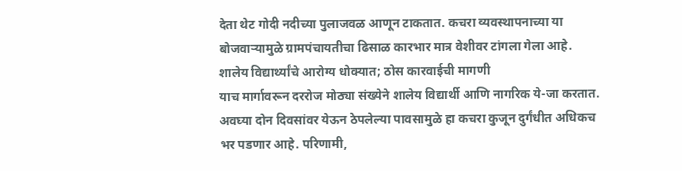देता थेट गोदी नदीच्या पुलाजवळ आणून टाकतात. कचरा व्यवस्थापनाच्या या बोजवाऱ्यामुळे ग्रामपंचायतीचा ढिसाळ कारभार मात्र वेशीवर टांगला गेला आहे.
शालेय विद्यार्थ्यांचे आरोग्य धोक्यात; ठोस कारवाईची मागणी
याच मार्गावरून दररोज मोठ्या संख्येने शालेय विद्यार्थी आणि नागरिक ये-जा करतात. अवघ्या दोन दिवसांवर येऊन ठेपलेल्या पावसामुळे हा कचरा कुजून दुर्गंधीत अधिकच भर पडणार आहे. परिणामी,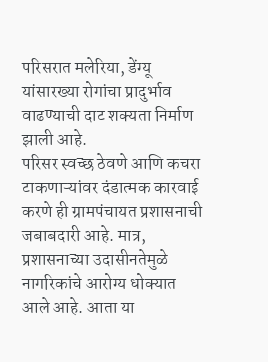परिसरात मलेरिया, डेंग्यू यांसारख्या रोगांचा प्रादुर्भाव वाढण्याची दाट शक्यता निर्माण झाली आहे.
परिसर स्वच्छ ठेवणे आणि कचरा टाकणाऱ्यांवर दंडात्मक कारवाई करणे ही ग्रामपंचायत प्रशासनाची जबाबदारी आहे. मात्र, प्रशासनाच्या उदासीनतेमुळे नागरिकांचे आरोग्य धोक्यात आले आहे. आता या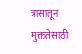त्रासातून मुक्ततेसाठी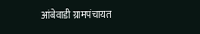आंबेवाडी ग्रामपंचायत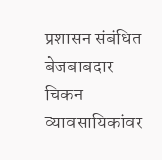प्रशासन संबंधित बेजबाबदार चिकन व्यावसायिकांवर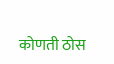कोणती ठोस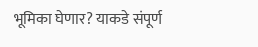भूमिका घेणार? याकडे संपूर्ण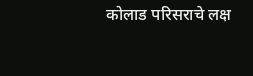कोलाड परिसराचे लक्ष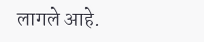लागले आहे.